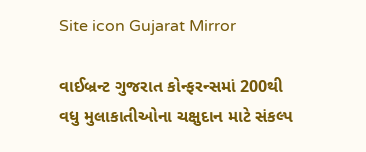Site icon Gujarat Mirror

વાઈબ્રન્ટ ગુજરાત કોન્ફરન્સમાં 200થી વધુ મુલાકાતીઓના ચક્ષુદાન માટે સંકલ્પ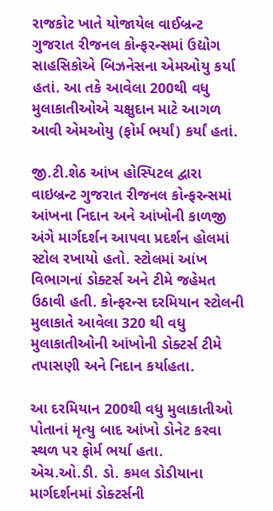રાજકોટ ખાતે યોજાયેલ વાઈબ્રન્ટ ગુજરાત રીજનલ કોન્ફરન્સમાં ઉદ્યોગ સાહસિકોએ બિઝનેસના એમઓયુ કર્યા હતાં. આ તકે આવેલા 200થી વધુ મુલાકાતીઓએ ચક્ષુદાન માટે આગળ આવી એમઓયુ (ફોર્મ ભર્યાં) કર્યાં હતાં.

જી.ટી.શેઠ આંખ હોસ્પિટલ દ્વારા વાઇબ્રન્ટ ગુજરાત રીજનલ કોન્ફરન્સમાં આંખના નિદાન અને આંખોની કાળજી અંગે માર્ગદર્શન આપવા પ્રદર્શન હોલમાં સ્ટોલ રખાયો હતો. સ્ટોલમાં આંખ વિભાગનાં ડોક્ટર્સ અને ટીમે જહેમત ઉઠાવી હતી. કોન્ફરન્સ દરમિયાન સ્ટોલની મુલાકાતે આવેલા 320 થી વધુ મુલાકાતીઓની આંખોની ડોક્ટર્સ ટીમે તપાસણી અને નિદાન કર્યાહતા.

આ દરમિયાન 200થી વધુ મુલાકાતીઓ પોતાનાં મૃત્યુ બાદ આંખો ડોનેટ કરવા સ્થળ પર ફોર્મ ભર્યા હતા.
એચ.ઓ.ડી. ડો. કમલ ડોડીયાના માર્ગદર્શનમાં ડોક્ટર્સની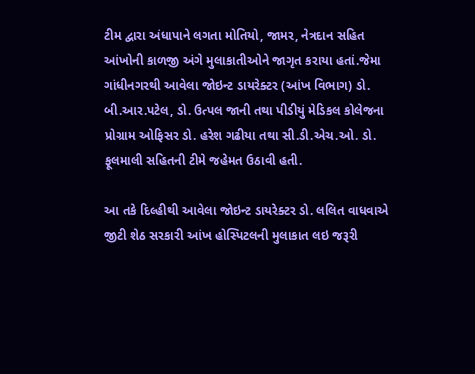ટીમ દ્વારા અંધાપાને લગતા મોતિયો, જામર, નેત્રદાન સહિત આંખોની કાળજી અંગે મુલાકાતીઓને જાગૃત કરાયા હતાં.જેમા ગાંધીનગરથી આવેલા જોઇન્ટ ડાયરેક્ટર (આંખ વિભાગ) ડો. બી.આર.પટેલ, ડો. ઉત્પલ જાની તથા પીડીયું મેડિકલ કોલેજના પ્રોગ્રામ ઓફિસર ડો. હરેશ ગઢીયા તથા સી.ડી.એચ.ઓ. ડો. ફૂલમાલી સહિતની ટીમે જહેમત ઉઠાવી હતી.

આ તકે દિલ્હીથી આવેલા જોઇન્ટ ડાયરેક્ટર ડો. લલિત વાધવાએ જીટી શેઠ સરકારી આંખ હોસ્પિટલની મુલાકાત લઇ જરૂરી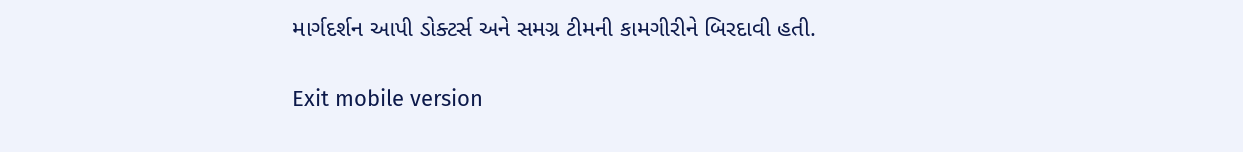માર્ગદર્શન આપી ડોક્ટર્સ અને સમગ્ર ટીમની કામગીરીને બિરદાવી હતી.

Exit mobile version